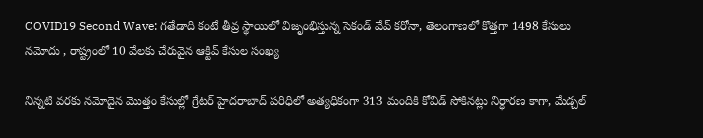COVID19 Second Wave: గతేడాది కంటే తీవ్ర స్థాయిలో విజృంభిస్తున్న సెకండ్ వేవ్ కరోనా, తెలంగాణలో కొత్తగా 1498 కేసులు నమోదు , రాష్ట్రంలో 10 వేలకు చేరువైన ఆక్టివ్ కేసుల సంఖ్య

నిన్నటి వరకు నమోదైన మొత్తం కేసుల్లో గ్రేటర్ హైదరాబాద్ పరిధిలో అత్యధికంగా 313 మందికి కోవిడ్ సోకినట్లు నిర్ధారణ కాగా, మేడ్చల్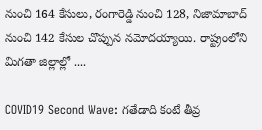నుంచి 164 కేసులు, రంగారెడ్డి నుంచి 128, నిజామాబాద్ నుంచి 142 కేసుల చొప్పున నమోదయ్యాయి. రాష్ట్రంలోని మిగతా జిల్లాల్లో ....

COVID19 Second Wave: గతేడాది కంటే తీవ్ర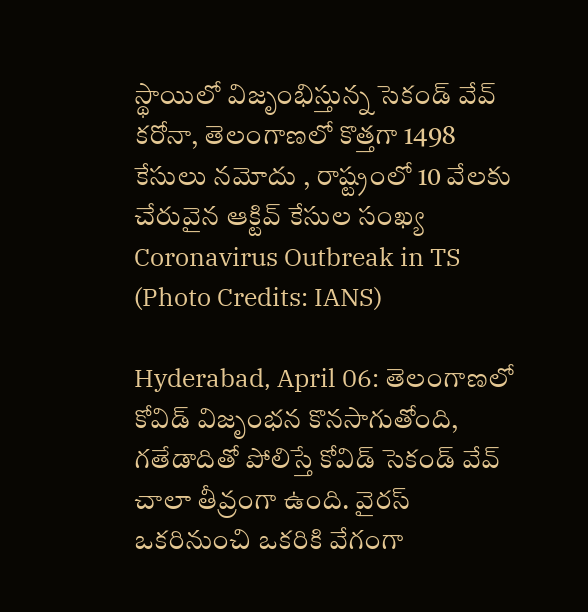స్థాయిలో విజృంభిస్తున్న సెకండ్ వేవ్ కరోనా, తెలంగాణలో కొత్తగా 1498 కేసులు నమోదు , రాష్ట్రంలో 10 వేలకు చేరువైన ఆక్టివ్ కేసుల సంఖ్య
Coronavirus Outbreak in TS (Photo Credits: IANS)

Hyderabad, April 06: తెలంగాణలో కోవిడ్ విజృంభన కొనసాగుతోంది, గతేడాదితో పోలిస్తే కోవిడ్ సెకండ్ వేవ్ చాలా తీవ్రంగా ఉంది. వైరస్ ఒకరినుంచి ఒకరికి వేగంగా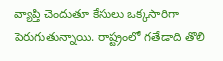వ్యాప్తి చెందుతూ కేసులు ఒక్కసారిగా పెరుగుతున్నాయి. రాష్ట్రంలో గతేడాది తొలి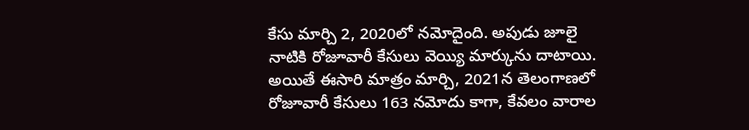కేసు మార్చి 2, 2020లో నమోదైంది. అపుడు జూలై నాటికి రోజూవారీ కేసులు వెయ్యి మార్కును దాటాయి. అయితే ఈసారి మాత్రం మార్చి, 2021న తెలంగాణలో రోజూవారీ కేసులు 163 నమోదు కాగా, కేవలం వారాల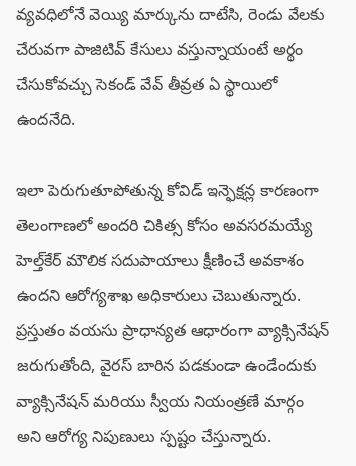వ్యవధిలోనే వెయ్యి మార్కును దాటేసి, రెండు వేలకు చేరువగా పాజిటివ్ కేసులు వస్తున్నాయంటే అర్థం చేసుకోవచ్చు సెకండ్ వేవ్ తీవ్రత ఏ స్థాయిలో ఉందనేది.

ఇలా పెరుగుతూపోతున్న కోవిడ్ ఇన్ఫెక్షన్ల కారణంగా తెలంగాణలో అందరి చికిత్స కోసం అవసరమయ్యే హెల్త్‌కేర్ మౌలిక సదుపాయాలు క్షీణించే అవకాశం ఉందని ఆరోగ్యశాఖ అధికారులు చెబుతున్నారు. ప్రస్తుతం వయసు ప్రాధాన్యత ఆధారంగా వ్యాక్సినేషన్ జరుగుతోంది, వైరస్ బారిన పడకుండా ఉండేందుకు వ్యాక్సినేషన్ మరియు స్వీయ నియంత్రణే మార్గం అని ఆరోగ్య నిపుణులు స్పష్టం చేస్తున్నారు.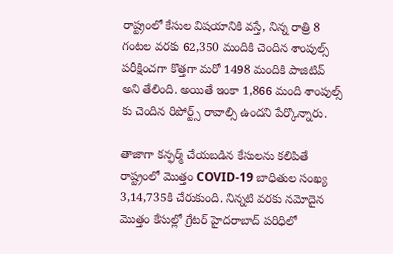రాష్ట్రంలో కేసుల విషయానికి వస్తే, నిన్న రాత్రి 8 గంటల వరకు 62,350 మందికి చెందిన శాంపుల్స్ పరీక్షించగా కొత్తగా మరో 1498 మందికి పాజిటివ్ అని తేలింది. అయితే ఇంకా 1,866 మంది శాంపుల్స్ కు చెందిన రిపోర్ట్స్ రావాల్సి ఉందని పేర్కొన్నారు.

తాజాగా కన్ఫర్మ్ చేయబడిన కేసులను కలిపితే రాష్ట్రంలో మొత్తం COVID-19 బాధితుల సంఖ్య 3,14,735కి చేరుకుంది. నిన్నటి వరకు నమోదైన మొత్తం కేసుల్లో గ్రేటర్ హైదరాబాద్ పరిధిలో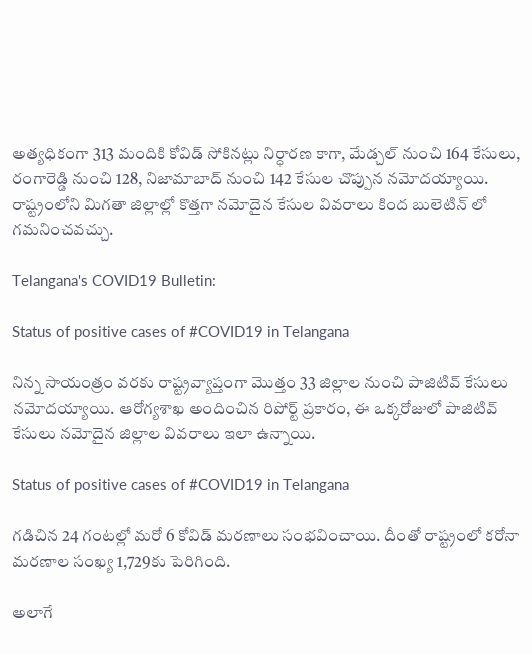అత్యధికంగా 313 మందికి కోవిడ్ సోకినట్లు నిర్ధారణ కాగా, మేడ్చల్ నుంచి 164 కేసులు, రంగారెడ్డి నుంచి 128, నిజామాబాద్ నుంచి 142 కేసుల చొప్పున నమోదయ్యాయి. రాష్ట్రంలోని మిగతా జిల్లాల్లో కొత్తగా నమోదైన కేసుల వివరాలు కింద బులెటిన్ లో గమనించవచ్చు.

Telangana's COVID19 Bulletin:

Status of positive cases of #COVID19 in Telangana

నిన్న సాయంత్రం వరకు రాష్ట్రవ్యాప్తంగా మొత్తం 33 జిల్లాల నుంచి పాజిటివ్ కేసులు నమోదయ్యాయి. ఆరోగ్యశాఖ అందించిన రిపోర్ట్ ప్రకారం, ఈ ఒక్కరోజులో పాజిటివ్ కేసులు నమోదైన జిల్లాల వివరాలు ఇలా ఉన్నాయి.

Status of positive cases of #COVID19 in Telangana

గడిచిన 24 గంటల్లో మరో 6 కోవిడ్ మరణాలు సంభవించాయి. దీంతో రాష్ట్రంలో కరోనా మరణాల సంఖ్య 1,729కు పెరిగింది.

అలాగే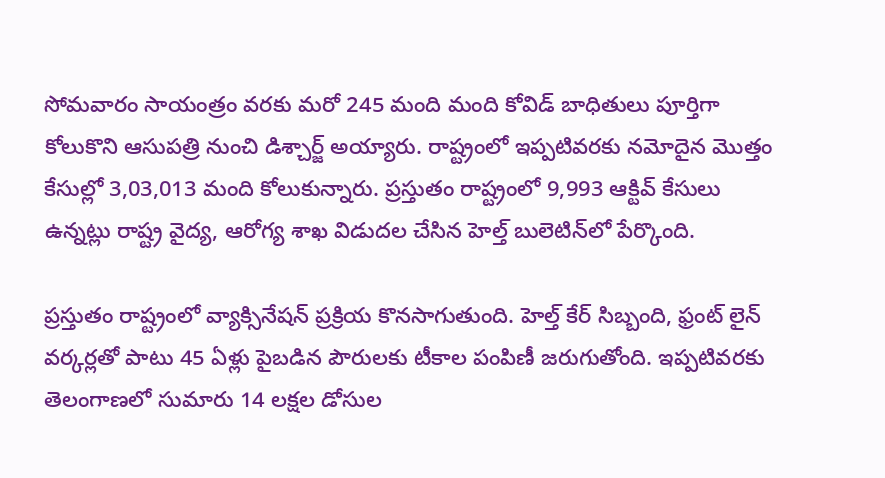సోమవారం సాయంత్రం వరకు మరో 245 మంది మంది కోవిడ్ బాధితులు పూర్తిగా కోలుకొని ఆసుపత్రి నుంచి డిశ్చార్జ్ అయ్యారు. రాష్ట్రంలో ఇప్పటివరకు నమోదైన మొత్తం కేసుల్లో 3,03,013 మంది కోలుకున్నారు. ప్రస్తుతం రాష్ట్రంలో 9,993 ఆక్టివ్ కేసులు ఉన్నట్లు రాష్ట్ర వైద్య, ఆరోగ్య శాఖ విడుదల చేసిన హెల్త్ బులెటిన్‌లో పేర్కొంది.

ప్రస్తుతం రాష్ట్రంలో వ్యాక్సినేషన్ ప్రక్రియ కొనసాగుతుంది. హెల్త్ కేర్ సిబ్బంది, ఫ్రంట్ లైన్ వర్కర్లతో పాటు 45 ఏళ్లు పైబడిన పౌరులకు టీకాల పంపిణీ జరుగుతోంది. ఇప్పటివరకు తెలంగాణలో సుమారు 14 లక్షల డోసుల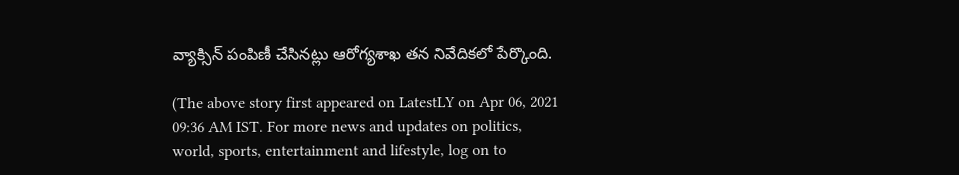వ్యాక్సిన్ పంపిణీ చేసినట్లు ఆరోగ్యశాఖ తన నివేదికలో పేర్కొంది.

(The above story first appeared on LatestLY on Apr 06, 2021 09:36 AM IST. For more news and updates on politics, world, sports, entertainment and lifestyle, log on to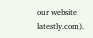our website latestly.com).